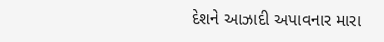દેશને આઝાદી અપાવનાર મારા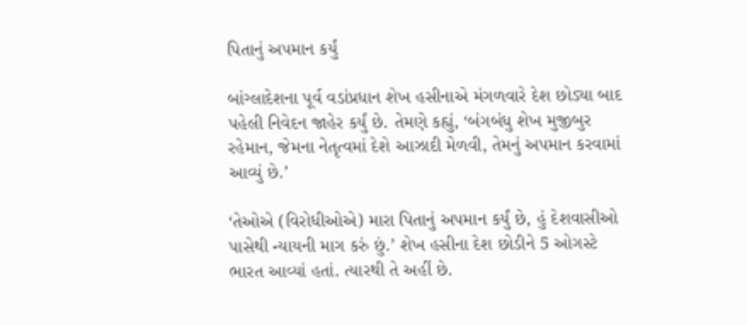પિતાનું અપમાન કર્યું

બાંગ્લાદેશના પૂર્વ વડાંપ્રધાન શેખ હસીનાએ મંગળવારે દેશ છોડ્યા બાદ પહેલી નિવેદન જાહેર કર્યું છે. તેમણે કહ્યું, ‘બંગબંધુ શેખ મુજીબુર રહેમાન, જેમના નેતૃત્વમાં દેશે આઝાદી મેળવી, તેમનું અપમાન કરવામાં આવ્યું છે.’

‘તેઓએ (વિરોધીઓએ) મારા પિતાનું અપમાન કર્યું છે, હું દેશવાસીઓ પાસેથી ન્યાયની માગ કરું છું.’ શેખ હસીના દેશ છોડીને 5 ઓગસ્ટે ભારત આવ્યાં હતાં. ત્યારથી તે અહીં છે.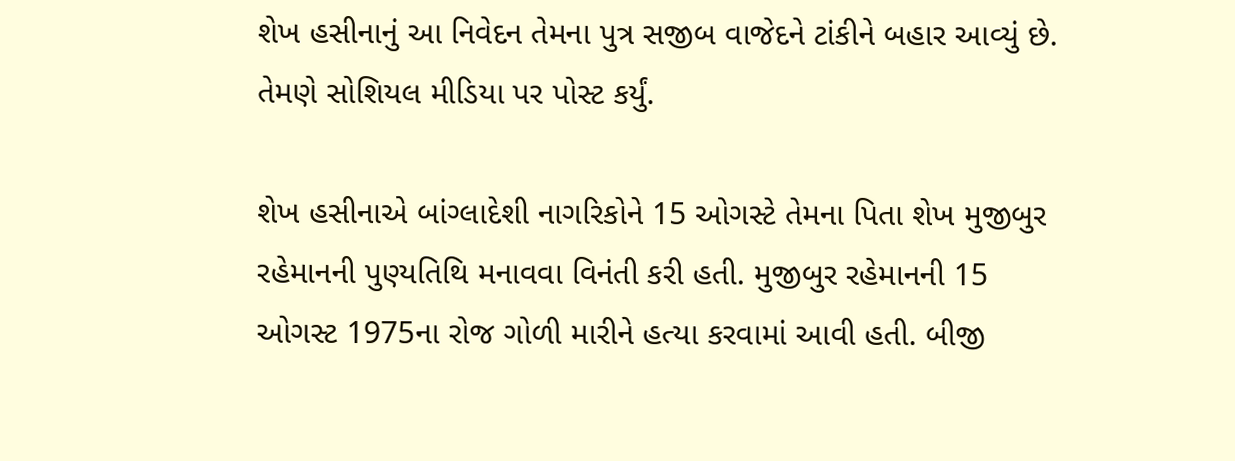શેખ હસીનાનું આ નિવેદન તેમના પુત્ર સજીબ વાજેદને ટાંકીને બહાર આવ્યું છે. તેમણે સોશિયલ મીડિયા પર પોસ્ટ કર્યું.

શેખ હસીનાએ બાંગ્લાદેશી નાગરિકોને 15 ઓગસ્ટે તેમના પિતા શેખ મુજીબુર રહેમાનની પુણ્યતિથિ મનાવવા વિનંતી કરી હતી. મુજીબુર રહેમાનની 15 ઓગસ્ટ 1975ના રોજ ગોળી મારીને હત્યા કરવામાં આવી હતી. બીજી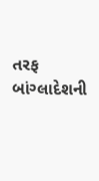તરફ બાંગ્લાદેશની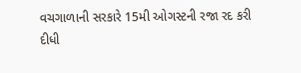વચગાળાની સરકારે 15મી ઓગસ્ટની રજા રદ કરી દીધી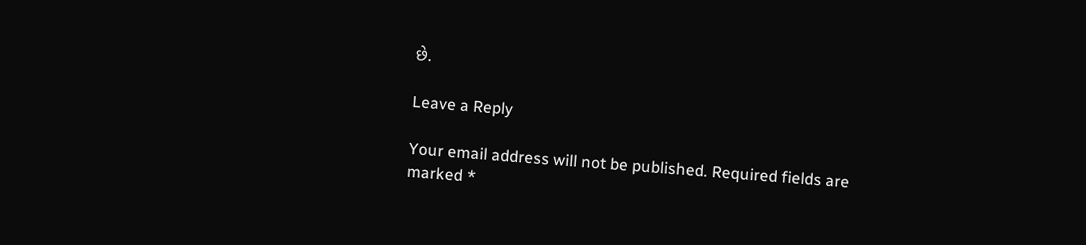છે.

Leave a Reply

Your email address will not be published. Required fields are marked *